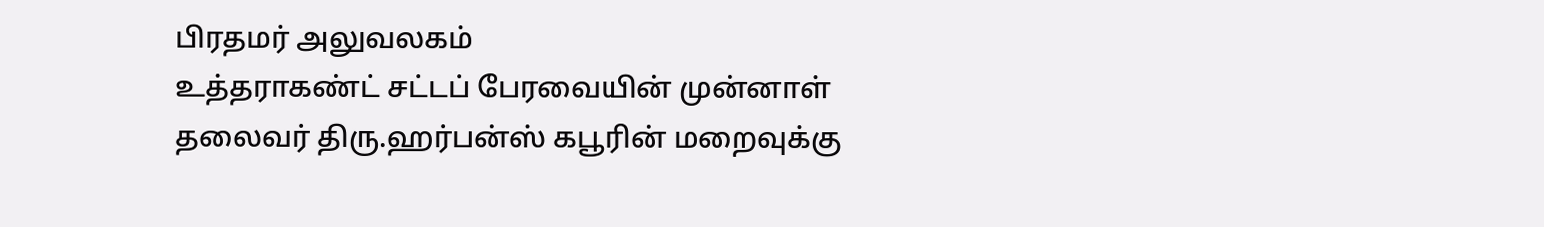பிரதமர் அலுவலகம்
உத்தராகண்ட் சட்டப் பேரவையின் முன்னாள் தலைவர் திரு.ஹர்பன்ஸ் கபூரின் மறைவுக்கு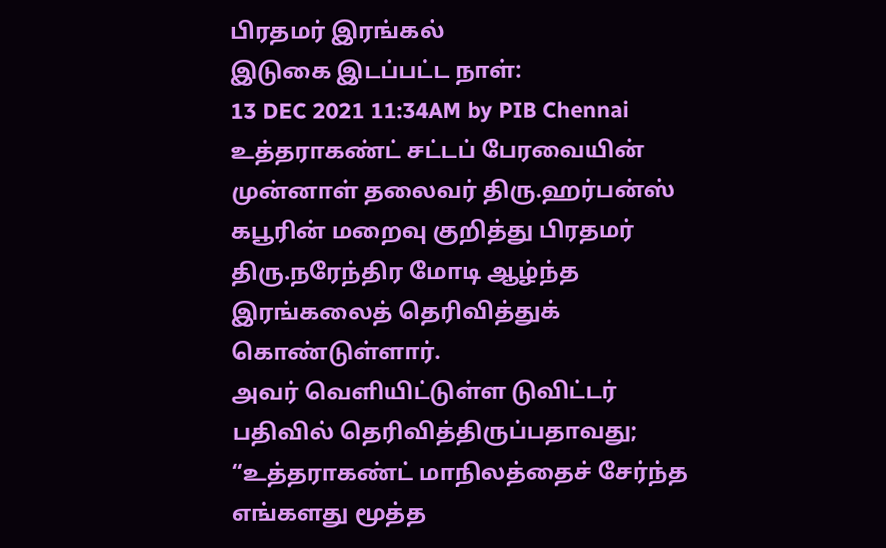பிரதமர் இரங்கல்
இடுகை இடப்பட்ட நாள்:
13 DEC 2021 11:34AM by PIB Chennai
உத்தராகண்ட் சட்டப் பேரவையின் முன்னாள் தலைவர் திரு.ஹர்பன்ஸ் கபூரின் மறைவு குறித்து பிரதமர் திரு.நரேந்திர மோடி ஆழ்ந்த இரங்கலைத் தெரிவித்துக் கொண்டுள்ளார்.
அவர் வெளியிட்டுள்ள டுவிட்டர் பதிவில் தெரிவித்திருப்பதாவது;
“உத்தராகண்ட் மாநிலத்தைச் சேர்ந்த எங்களது மூத்த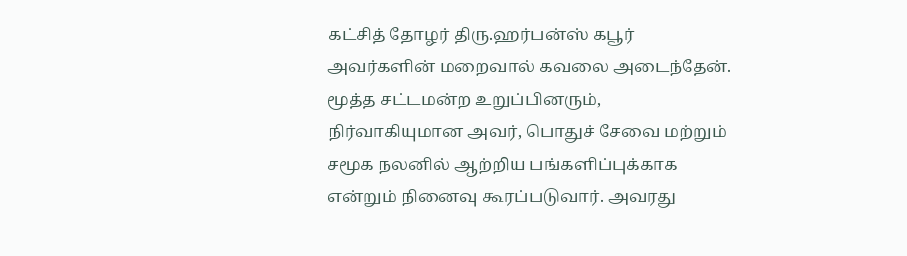கட்சித் தோழர் திரு.ஹர்பன்ஸ் கபூர் அவர்களின் மறைவால் கவலை அடைந்தேன். மூத்த சட்டமன்ற உறுப்பினரும், நிர்வாகியுமான அவர், பொதுச் சேவை மற்றும் சமூக நலனில் ஆற்றிய பங்களிப்புக்காக என்றும் நினைவு கூரப்படுவார். அவரது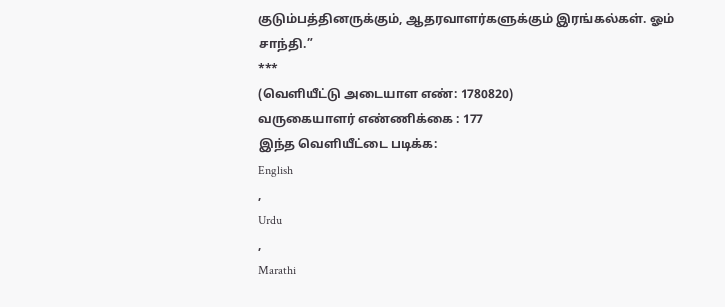குடும்பத்தினருக்கும், ஆதரவாளர்களுக்கும் இரங்கல்கள். ஓம் சாந்தி.”
***
(வெளியீட்டு அடையாள எண்: 1780820)
வருகையாளர் எண்ணிக்கை : 177
இந்த வெளியீட்டை படிக்க:
English
,
Urdu
,
Marathi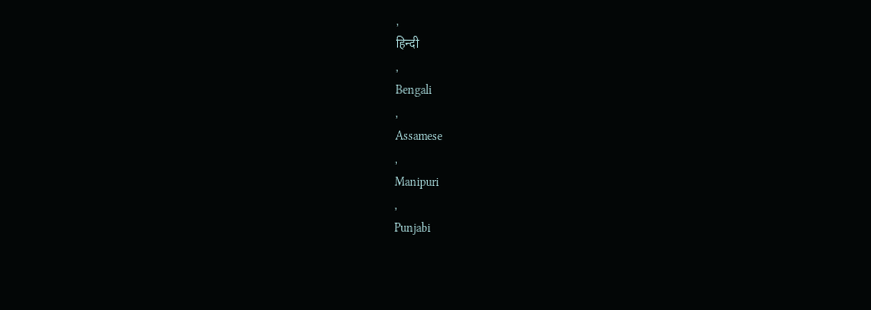,
हिन्दी
,
Bengali
,
Assamese
,
Manipuri
,
Punjabi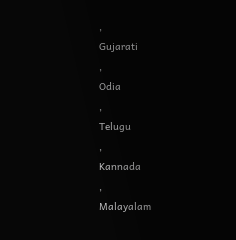,
Gujarati
,
Odia
,
Telugu
,
Kannada
,
Malayalam